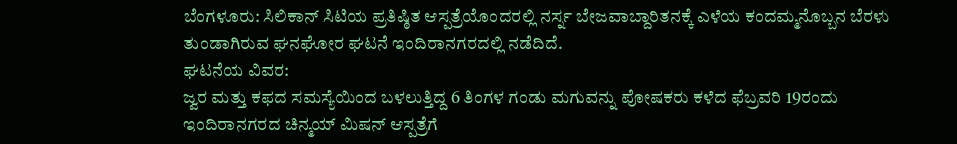ಬೆಂಗಳೂರು: ಸಿಲಿಕಾನ್ ಸಿಟಿಯ ಪ್ರತಿಷ್ಠಿತ ಆಸ್ಪತ್ರೆಯೊಂದರಲ್ಲಿ ನರ್ಸ್ನ ಬೇಜವಾಬ್ದಾರಿತನಕ್ಕೆ ಎಳೆಯ ಕಂದಮ್ಮನೊಬ್ಬನ ಬೆರಳು ತುಂಡಾಗಿರುವ ಘನಘೋರ ಘಟನೆ ಇಂದಿರಾನಗರದಲ್ಲಿ ನಡೆದಿದೆ.
ಘಟನೆಯ ವಿವರ:
ಜ್ವರ ಮತ್ತು ಕಫದ ಸಮಸ್ಯೆಯಿಂದ ಬಳಲುತ್ತಿದ್ದ 6 ತಿಂಗಳ ಗಂಡು ಮಗುವನ್ನು ಪೋಷಕರು ಕಳೆದ ಫೆಬ್ರವರಿ 19ರಂದು ಇಂದಿರಾನಗರದ ಚಿನ್ಮಯ್ ಮಿಷನ್ ಆಸ್ಪತ್ರೆಗೆ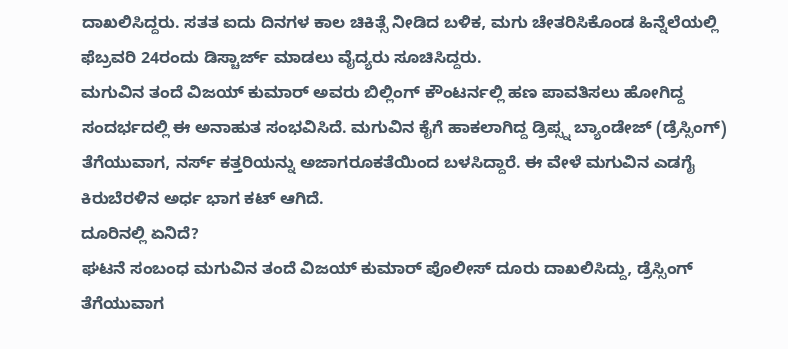ದಾಖಲಿಸಿದ್ದರು. ಸತತ ಐದು ದಿನಗಳ ಕಾಲ ಚಿಕಿತ್ಸೆ ನೀಡಿದ ಬಳಿಕ, ಮಗು ಚೇತರಿಸಿಕೊಂಡ ಹಿನ್ನೆಲೆಯಲ್ಲಿ ಫೆಬ್ರವರಿ 24ರಂದು ಡಿಸ್ಚಾರ್ಜ್ ಮಾಡಲು ವೈದ್ಯರು ಸೂಚಿಸಿದ್ದರು.
ಮಗುವಿನ ತಂದೆ ವಿಜಯ್ ಕುಮಾರ್ ಅವರು ಬಿಲ್ಲಿಂಗ್ ಕೌಂಟರ್ನಲ್ಲಿ ಹಣ ಪಾವತಿಸಲು ಹೋಗಿದ್ದ ಸಂದರ್ಭದಲ್ಲಿ ಈ ಅನಾಹುತ ಸಂಭವಿಸಿದೆ. ಮಗುವಿನ ಕೈಗೆ ಹಾಕಲಾಗಿದ್ದ ಡ್ರಿಪ್ಸ್ನ ಬ್ಯಾಂಡೇಜ್ (ಡ್ರೆಸ್ಸಿಂಗ್) ತೆಗೆಯುವಾಗ, ನರ್ಸ್ ಕತ್ತರಿಯನ್ನು ಅಜಾಗರೂಕತೆಯಿಂದ ಬಳಸಿದ್ದಾರೆ. ಈ ವೇಳೆ ಮಗುವಿನ ಎಡಗೈ ಕಿರುಬೆರಳಿನ ಅರ್ಧ ಭಾಗ ಕಟ್ ಆಗಿದೆ.
ದೂರಿನಲ್ಲಿ ಏನಿದೆ?
ಘಟನೆ ಸಂಬಂಧ ಮಗುವಿನ ತಂದೆ ವಿಜಯ್ ಕುಮಾರ್ ಪೊಲೀಸ್ ದೂರು ದಾಖಲಿಸಿದ್ದು, ಡ್ರೆಸ್ಸಿಂಗ್ ತೆಗೆಯುವಾಗ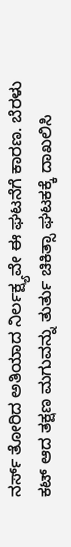ನರ್ಸ್ ತೋರಿದ ಅತಿಯಾದ ನಿರ್ಲಕ್ಷ್ಯವೇ ಈ ಘಟನೆಗೆ ಕಾರಣ. ಬೆರಳು ಕಟ್ ಆದ ತಕ್ಷಣ ಮಗುವನ್ನು ತುರ್ತು ಚಿಕಿತ್ಸಾ ಘಟಕಕ್ಕೆ ದಾಖಲಿಸಿ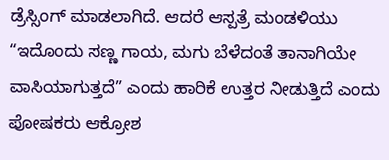ಡ್ರೆಸ್ಸಿಂಗ್ ಮಾಡಲಾಗಿದೆ. ಆದರೆ ಆಸ್ಪತ್ರೆ ಮಂಡಳಿಯು “ಇದೊಂದು ಸಣ್ಣ ಗಾಯ, ಮಗು ಬೆಳೆದಂತೆ ತಾನಾಗಿಯೇ ವಾಸಿಯಾಗುತ್ತದೆ” ಎಂದು ಹಾರಿಕೆ ಉತ್ತರ ನೀಡುತ್ತಿದೆ ಎಂದು ಪೋಷಕರು ಆಕ್ರೋಶ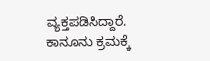ವ್ಯಕ್ತಪಡಿಸಿದ್ದಾರೆ.
ಕಾನೂನು ಕ್ರಮಕ್ಕೆ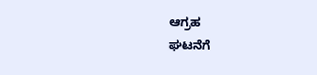ಆಗ್ರಹ
ಘಟನೆಗೆ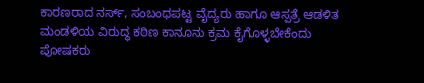ಕಾರಣರಾದ ನರ್ಸ್, ಸಂಬಂಧಪಟ್ಟ ವೈದ್ಯರು ಹಾಗೂ ಆಸ್ಪತ್ರೆ ಆಡಳಿತ ಮಂಡಳಿಯ ವಿರುದ್ಧ ಕಠಿಣ ಕಾನೂನು ಕ್ರಮ ಕೈಗೊಳ್ಳಬೇಕೆಂದು ಪೋಷಕರು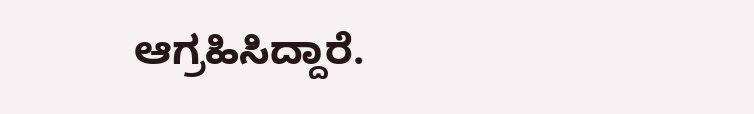ಆಗ್ರಹಿಸಿದ್ದಾರೆ.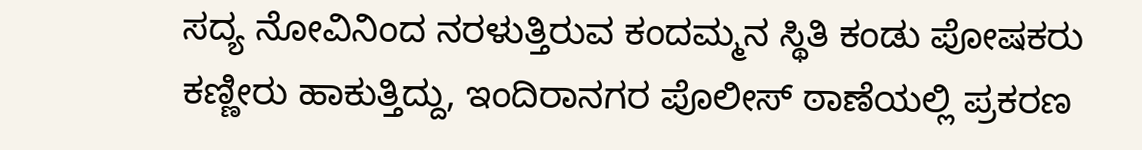ಸದ್ಯ ನೋವಿನಿಂದ ನರಳುತ್ತಿರುವ ಕಂದಮ್ಮನ ಸ್ಥಿತಿ ಕಂಡು ಪೋಷಕರು ಕಣ್ಣೀರು ಹಾಕುತ್ತಿದ್ದು, ಇಂದಿರಾನಗರ ಪೊಲೀಸ್ ಠಾಣೆಯಲ್ಲಿ ಪ್ರಕರಣ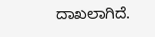ದಾಖಲಾಗಿದೆ.